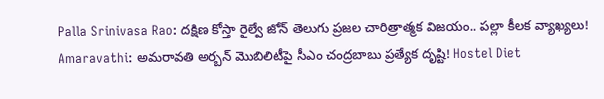Palla Srinivasa Rao: దక్షిణ కోస్తా రైల్వే జోన్ తెలుగు ప్రజల చారిత్రాత్మక విజయం.. పల్లా కీలక వ్యాఖ్యలు! Amaravathi: అమరావతి అర్బన్ మొబిలిటీపై సీఎం చంద్రబాబు ప్రత్యేక దృష్టి! Hostel Diet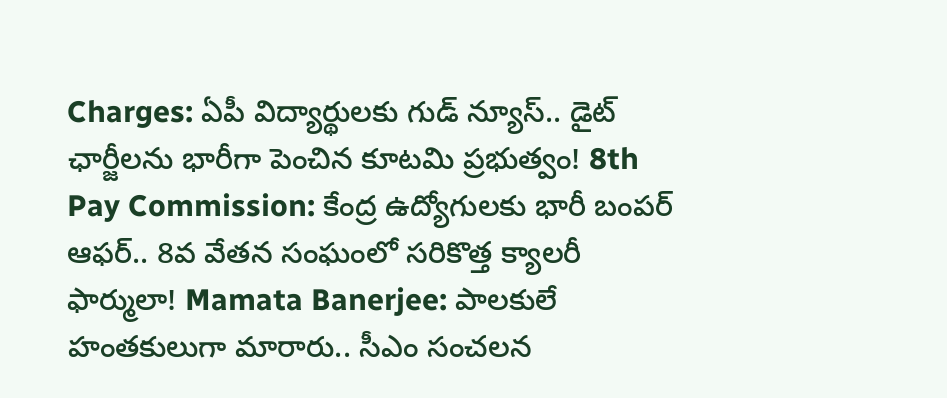Charges: ఏపీ విద్యార్థులకు గుడ్ న్యూస్.. డైట్ ఛార్జీలను భారీగా పెంచిన కూటమి ప్రభుత్వం! 8th Pay Commission: కేంద్ర ఉద్యోగులకు భారీ బంపర్ ఆఫర్.. 8వ వేతన సంఘంలో సరికొత్త క్యాలరీ ఫార్ములా! Mamata Banerjee: పాలకులే హంతకులుగా మారారు.. సీఎం సంచలన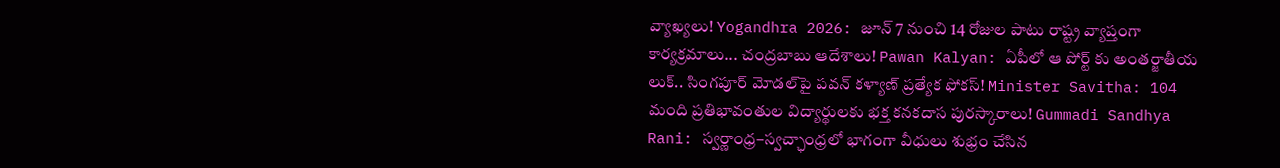వ్యాఖ్యలు! Yogandhra 2026: జూన్ 7 నుంచి 14 రోజుల పాటు రాష్ట్ర వ్యాప్తంగా కార్యక్రమాలు... చంద్రబాబు ఆదేశాలు! Pawan Kalyan: ఏపీలో ఆ పోర్ట్ కు అంతర్జాతీయ లుక్.. సింగపూర్ మోడల్‌పై పవన్ కళ్యాణ్ ప్రత్యేక ఫోకస్! Minister Savitha: 104 మంది ప్రతిభావంతుల విద్యార్థులకు భక్త కనకదాస పురస్కారాలు! Gummadi Sandhya Rani: స్వర్ణాంధ్ర–స్వచ్ఛాంధ్రలో భాగంగా వీధులు శుభ్రం చేసిన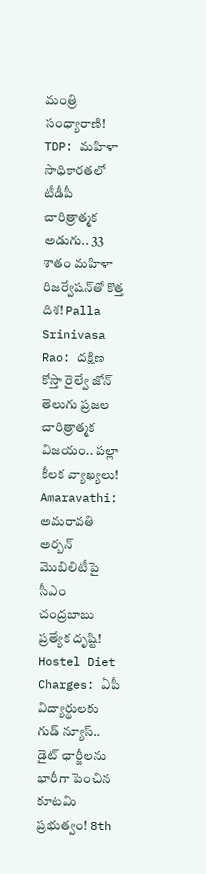మంత్రి సంధ్యారాణి! TDP: మహిళా సాధికారతలో టీడీపీ చారిత్రాత్మక అడుగు.. 33 శాతం మహిళా రిజర్వేషన్‌తో కొత్త దిశ! Palla Srinivasa Rao: దక్షిణ కోస్తా రైల్వే జోన్ తెలుగు ప్రజల చారిత్రాత్మక విజయం.. పల్లా కీలక వ్యాఖ్యలు! Amaravathi: అమరావతి అర్బన్ మొబిలిటీపై సీఎం చంద్రబాబు ప్రత్యేక దృష్టి! Hostel Diet Charges: ఏపీ విద్యార్థులకు గుడ్ న్యూస్.. డైట్ ఛార్జీలను భారీగా పెంచిన కూటమి ప్రభుత్వం! 8th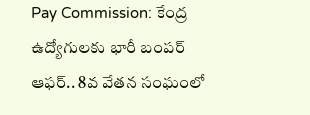Pay Commission: కేంద్ర ఉద్యోగులకు భారీ బంపర్ ఆఫర్.. 8వ వేతన సంఘంలో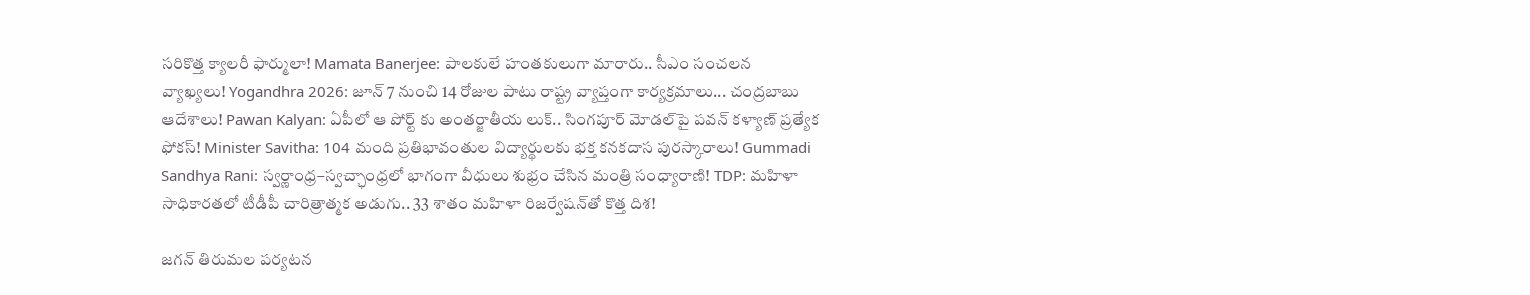సరికొత్త క్యాలరీ ఫార్ములా! Mamata Banerjee: పాలకులే హంతకులుగా మారారు.. సీఎం సంచలన వ్యాఖ్యలు! Yogandhra 2026: జూన్ 7 నుంచి 14 రోజుల పాటు రాష్ట్ర వ్యాప్తంగా కార్యక్రమాలు... చంద్రబాబు ఆదేశాలు! Pawan Kalyan: ఏపీలో ఆ పోర్ట్ కు అంతర్జాతీయ లుక్.. సింగపూర్ మోడల్‌పై పవన్ కళ్యాణ్ ప్రత్యేక ఫోకస్! Minister Savitha: 104 మంది ప్రతిభావంతుల విద్యార్థులకు భక్త కనకదాస పురస్కారాలు! Gummadi Sandhya Rani: స్వర్ణాంధ్ర–స్వచ్ఛాంధ్రలో భాగంగా వీధులు శుభ్రం చేసిన మంత్రి సంధ్యారాణి! TDP: మహిళా సాధికారతలో టీడీపీ చారిత్రాత్మక అడుగు.. 33 శాతం మహిళా రిజర్వేషన్‌తో కొత్త దిశ!

జగన్‌ తిరుమల పర్యటన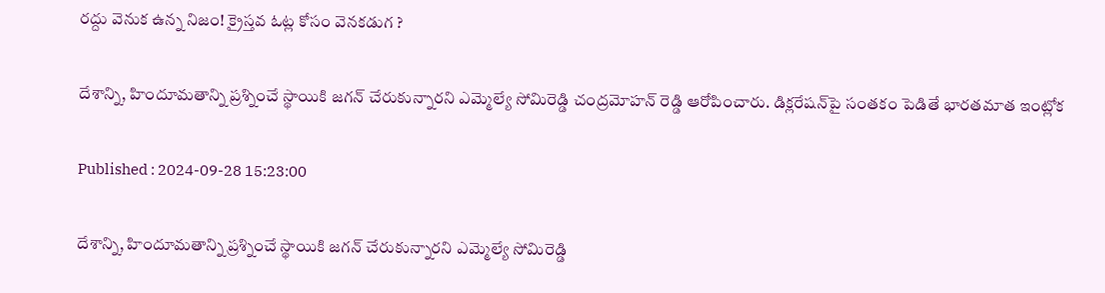రద్దు వెనుక ఉన్న నిజం! క్రైస్తవ ఓట్ల కోసం వెనకడుగ ?

దేశాన్ని, హిందూమతాన్ని ప్రశ్నించే స్థాయికి జగన్ చేరుకున్నారని ఎమ్మెల్యే సోమిరెడ్డి చంద్రమోహన్ రెడ్డి ఆరోపించారు. డిక్లరేషన్‌పై సంతకం పెడితే భారతమాత ఇంట్లోక

Published : 2024-09-28 15:23:00

దేశాన్ని, హిందూమతాన్ని ప్రశ్నించే స్థాయికి జగన్ చేరుకున్నారని ఎమ్మెల్యే సోమిరెడ్డి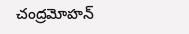చంద్రమోహన్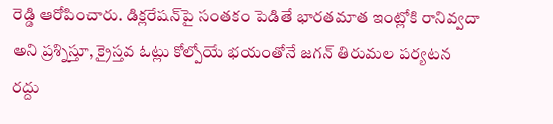రెడ్డి ఆరోపించారు. డిక్లరేషన్‌పై సంతకం పెడితే భారతమాత ఇంట్లోకి రానివ్వదా అని ప్రశ్నిస్తూ, క్రైస్తవ ఓట్లు కోల్పోయే భయంతోనే జగన్ తిరుమల పర్యటన రద్దు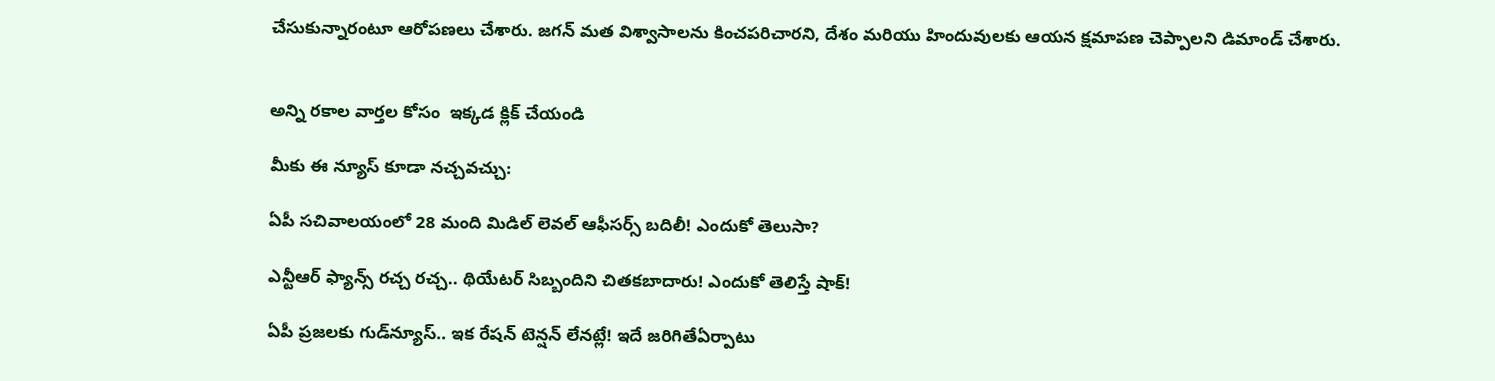చేసుకున్నారంటూ ఆరోపణలు చేశారు. జగన్‌ మత విశ్వాసాలను కించపరిచారని, దేశం మరియు హిందువులకు ఆయన క్షమాపణ చెప్పాలని డిమాండ్ చేశారు.


అన్ని రకాల వార్తల కోసం  ఇక్కడ క్లిక్ చేయండి

మీకు ఈ న్యూస్ కూడా నచ్చవచ్చు:

ఏపీ సచివాలయంలో 28 మంది మిడిల్‌ లెవల్‌ ఆఫీసర్స్‌ బదిలీ! ఎందుకో తెలుసా?

ఎన్టీఆర్ ఫ్యాన్స్ రచ్చ రచ్చ.. థియేటర్ సిబ్బందిని చితకబాదారు! ఎందుకో తెలిస్తే షాక్!

ఏపీ ప్రజలకు గుడ్‌న్యూస్.. ఇక రేషన్ టెన్షన్ లేనట్లే! ఇదే జరిగితేఏర్పాటు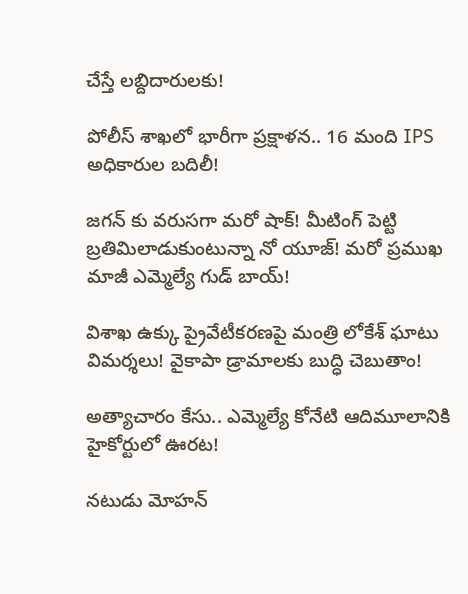చేస్తే లబ్దిదారులకు!

పోలీస్ శాఖలో భారీగా ప్రక్షాళన.. 16 మంది IPS అధికారుల బదిలీ!

జగన్ కు వరుసగా మరో షాక్! మీటింగ్ పెట్టి బ్రతిమిలాడుకుంటున్నా నో యూజ్! మరో ప్రముఖ మాజీ ఎమ్మెల్యే గుడ్ బాయ్!

విశాఖ ఉక్కు ప్రైవేటీకరణపై మంత్రి లోకేశ్ ఘాటు విమర్శలు! వైకాపా డ్రామాలకు బుద్ధి చెబుతాం!

అత్యాచారం కేసు.. ఎమ్మెల్యే కోనేటి ఆదిమూలానికి హైకోర్టులో ఊరట!

నటుడు మోహన్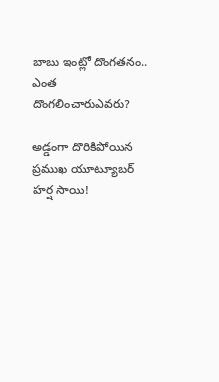బాబు ఇంట్లో దొంగతనం.. ఎంత దొంగలించారుఎవరు?

అడ్డంగా దొరికిపోయిన ప్రముఖ యూట్యూబర్ హర్ష సాయి!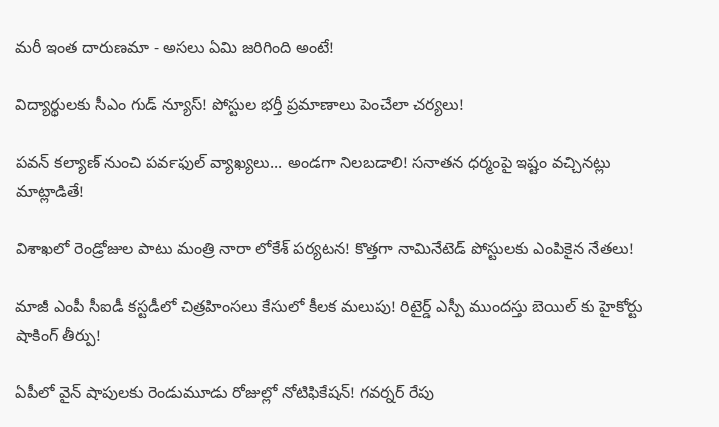మరీ ఇంత దారుణమా - అసలు ఏమి జరిగింది అంటే!

విద్యార్థులకు సీఎం గుడ్ న్యూస్! పోస్టుల భర్తీ ప్రమాణాలు పెంచేలా చర్యలు!

పవన్ కల్యాణ్ నుంచి పవర్‍‌ఫుల్ వ్యాఖ్యలు... అండగా నిలబడాలి! సనాతన ధర్మంపై ఇష్టం వచ్చినట్లు మాట్లాడితే!

విశాఖలో రెండ్రోజుల పాటు మంత్రి నారా లోకేశ్ పర్యటన! కొత్తగా నామినేటెడ్ పోస్టులకు ఎంపికైన నేతలు!

మాజీ ఎంపీ సీఐడీ కస్టడీలో చిత్రహింసలు కేసులో కీలక మలుపు! రిటైర్డ్ ఎస్పీ ముందస్తు బెయిల్ కు హైకోర్టు షాకింగ్ తీర్పు!

ఏపీలో వైన్ షాపులకు రెండుమూడు రోజుల్లో నోటిఫికేషన్! గవర్నర్ రేపు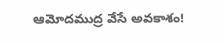ఆమోదముద్ర వేసే అవకాశం!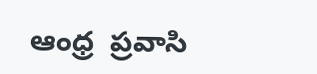ఆంధ్ర  ప్రవాసి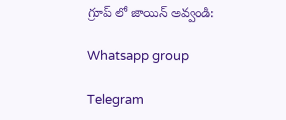గ్రూప్ లో జాయిన్ అవ్వండి:

Whatsapp group

Telegram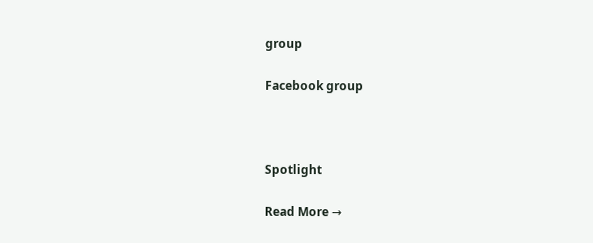group

Facebook group



Spotlight

Read More →